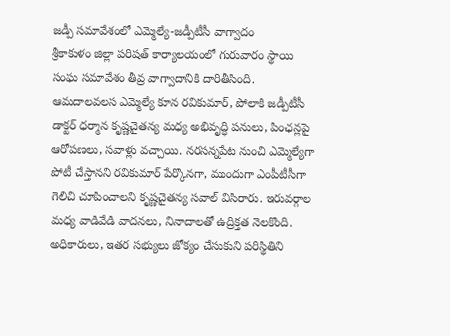జడ్పీ సమావేశంలో ఎమ్మెల్యే-జడ్పీటీసీ వాగ్వాదం
శ్రీకాకుళం జిల్లా పరిషత్ కార్యాలయంలో గురువారం స్థాయి సంఘ సమావేశం తీవ్ర వాగ్వాదానికి దారితీసింది. ఆమదాలవలస ఎమ్మెల్యే కూన రవికుమార్, పోలాకి జడ్పీటీసీ డాక్టర్ ధర్మాన కృష్ణచైతన్య మధ్య అభివృద్ధి పనులు, పింఛన్లపై ఆరోపణలు, సవాళ్లు వచ్చాయి. నరసన్నపేట నుంచి ఎమ్మెల్యేగా పోటీ చేస్తానని రవికుమార్ పేర్కొనగా, ముందుగా ఎంపీటీసీగా గెలిచి చూపించాలని కృష్ణచైతన్య సవాల్ విసిరారు. ఇరువర్గాల మధ్య వాడివేడి వాదనలు, నినాదాలతో ఉద్రిక్తత నెలకొంది. అధికారులు, ఇతర సభ్యులు జోక్యం చేసుకుని పరిస్థితిని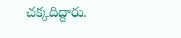చక్కదిద్దారు.